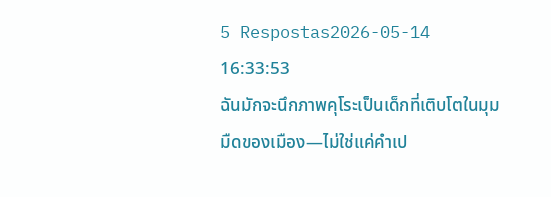5 Respostas2026-05-14 16:33:53
ฉันมักจะนึกภาพคุโระเป็นเด็กที่เติบโตในมุมมืดของเมือง—ไม่ใช่แค่คำเป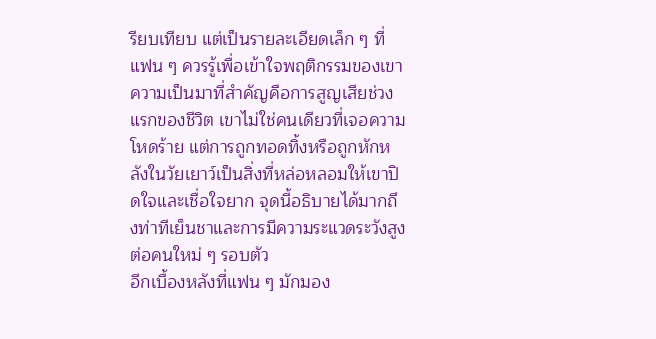รียบเทียบ แต่เป็นรายละเอียดเล็ก ๆ ที่แฟน ๆ ควรรู้เพื่อเข้าใจพฤติกรรมของเขา
ความเป็นมาที่สำคัญคือการสูญเสียช่วงแรกของชีวิต เขาไม่ใช่คนเดียวที่เจอความโหดร้าย แต่การถูกทอดทิ้งหรือถูกหักหลังในวัยเยาว์เป็นสิ่งที่หล่อหลอมให้เขาปิดใจและเชื่อใจยาก จุดนี้อธิบายได้มากถึงท่าทีเย็นชาและการมีความระแวดระวังสูงต่อคนใหม่ ๆ รอบตัว
อีกเบื้องหลังที่แฟน ๆ มักมอง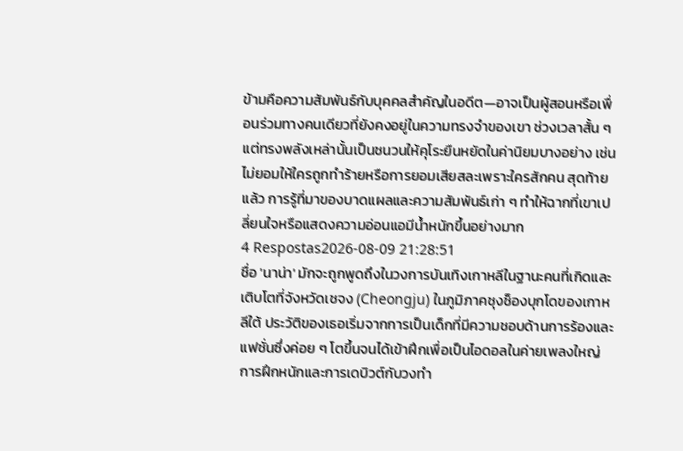ข้ามคือความสัมพันธ์กับบุคคลสำคัญในอดีต—อาจเป็นผู้สอนหรือเพื่อนร่วมทางคนเดียวที่ยังคงอยู่ในความทรงจำของเขา ช่วงเวลาสั้น ๆ แต่ทรงพลังเหล่านั้นเป็นชนวนให้คุโระยืนหยัดในค่านิยมบางอย่าง เช่น ไม่ยอมให้ใครถูกทำร้ายหรือการยอมเสียสละเพราะใครสักคน สุดท้ายแล้ว การรู้ที่มาของบาดแผลและความสัมพันธ์เก่า ๆ ทำให้ฉากที่เขาเปลี่ยนใจหรือแสดงความอ่อนแอมีน้ำหนักขึ้นอย่างมาก
4 Respostas2026-08-09 21:28:51
ชื่อ 'นาน่า' มักจะถูกพูดถึงในวงการบันเทิงเกาหลีในฐานะคนที่เกิดและเติบโตที่จังหวัดเชจง (Cheongju) ในภูมิภาคชุงช็องบุกโดของเกาหลีใต้ ประวัติของเธอเริ่มจากการเป็นเด็กที่มีความชอบด้านการร้องและแฟชั่นซึ่งค่อย ๆ โตขึ้นจนได้เข้าฝึกเพื่อเป็นไอดอลในค่ายเพลงใหญ่ การฝึกหนักและการเดบิวต์กับวงทำ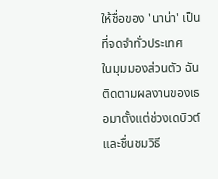ให้ชื่อของ 'นาน่า' เป็นที่จดจำทั่วประเทศ
ในมุมมองส่วนตัว ฉันติดตามผลงานของเธอมาตั้งแต่ช่วงเดบิวต์และชื่นชมวิธี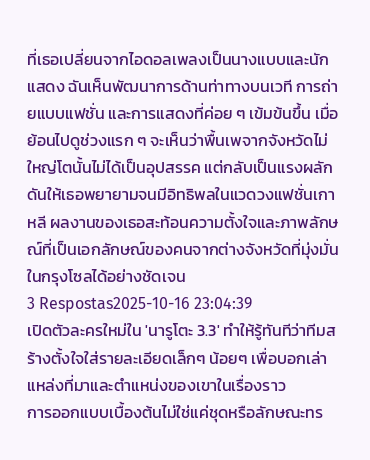ที่เธอเปลี่ยนจากไอดอลเพลงเป็นนางแบบและนักแสดง ฉันเห็นพัฒนาการด้านท่าทางบนเวที การถ่ายแบบแฟชั่น และการแสดงที่ค่อย ๆ เข้มข้นขึ้น เมื่อย้อนไปดูช่วงแรก ๆ จะเห็นว่าพื้นเพจากจังหวัดไม่ใหญ่โตนั้นไม่ได้เป็นอุปสรรค แต่กลับเป็นแรงผลักดันให้เธอพยายามจนมีอิทธิพลในแวดวงแฟชั่นเกาหลี ผลงานของเธอสะท้อนความตั้งใจและภาพลักษณ์ที่เป็นเอกลักษณ์ของคนจากต่างจังหวัดที่มุ่งมั่นในกรุงโซลได้อย่างชัดเจน
3 Respostas2025-10-16 23:04:39
เปิดตัวละครใหม่ใน 'นารูโตะ 3.3' ทำให้รู้ทันทีว่าทีมสร้างตั้งใจใส่รายละเอียดเล็กๆ น้อยๆ เพื่อบอกเล่าแหล่งที่มาและตำแหน่งของเขาในเรื่องราว
การออกแบบเบื้องต้นไม่ใช่แค่ชุดหรือลักษณะทร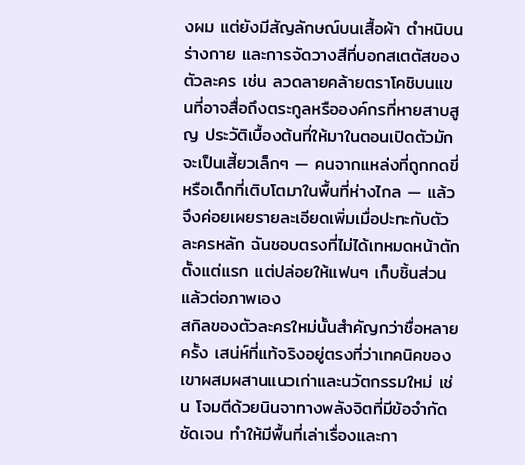งผม แต่ยังมีสัญลักษณ์บนเสื้อผ้า ตำหนิบนร่างกาย และการจัดวางสีที่บอกสเตตัสของตัวละคร เช่น ลวดลายคล้ายตราโคชิบนแขนที่อาจสื่อถึงตระกูลหรือองค์กรที่หายสาบสูญ ประวัติเบื้องต้นที่ให้มาในตอนเปิดตัวมักจะเป็นเสี้ยวเล็กๆ — คนจากแหล่งที่ถูกกดขี่หรือเด็กที่เติบโตมาในพื้นที่ห่างไกล — แล้วจึงค่อยเผยรายละเอียดเพิ่มเมื่อปะทะกับตัวละครหลัก ฉันชอบตรงที่ไม่ได้เทหมดหน้าตักตั้งแต่แรก แต่ปล่อยให้แฟนๆ เก็บชิ้นส่วนแล้วต่อภาพเอง
สกิลของตัวละครใหม่นั้นสำคัญกว่าชื่อหลายครั้ง เสน่ห์ที่แท้จริงอยู่ตรงที่ว่าเทคนิคของเขาผสมผสานแนวเก่าและนวัตกรรมใหม่ เช่น โจมตีด้วยนินจาทางพลังจิตที่มีข้อจำกัดชัดเจน ทำให้มีพื้นที่เล่าเรื่องและกา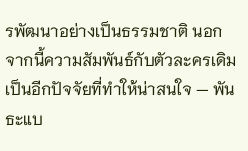รพัฒนาอย่างเป็นธรรมชาติ นอกจากนี้ความสัมพันธ์กับตัวละครเดิมเป็นอีกปัจจัยที่ทำให้น่าสนใจ — พันธะแบ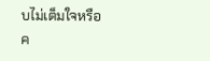บไม่เต็มใจหรือค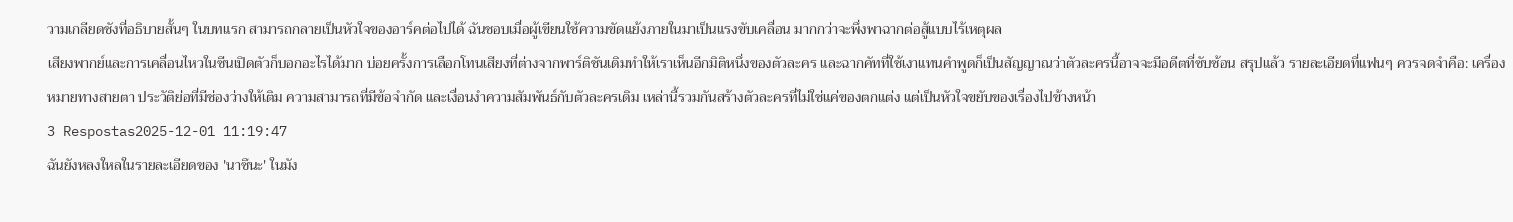วามเกลียดชังที่อธิบายสั้นๆ ในบทแรก สามารถกลายเป็นหัวใจของอาร์คต่อไปได้ ฉันชอบเมื่อผู้เขียนใช้ความขัดแย้งภายในมาเป็นแรงขับเคลื่อน มากกว่าจะพึ่งพาฉากต่อสู้แบบไร้เหตุผล
เสียงพากย์และการเคลื่อนไหวในซีนเปิดตัวก็บอกอะไรได้มาก บ่อยครั้งการเลือกโทนเสียงที่ต่างจากพาร์ติชันเดิมทำให้เราเห็นอีกมิติหนึ่งของตัวละคร และฉากคัทที่ใช้เงาแทนคำพูดก็เป็นสัญญาณว่าตัวละครนี้อาจจะมีอดีตที่ซับซ้อน สรุปแล้ว รายละเอียดที่แฟนๆ ควรจดจำคือ: เครื่องหมายทางสายตา ประวัติย่อที่มีช่องว่างให้เติม ความสามารถที่มีข้อจำกัด และเงื่อนงำความสัมพันธ์กับตัวละครเดิม เหล่านี้รวมกันสร้างตัวละครที่ไม่ใช่แค่ของตกแต่ง แต่เป็นหัวใจขยับของเรื่องไปข้างหน้า
3 Respostas2025-12-01 11:19:47
ฉันยังหลงใหลในรายละเอียดของ 'นาซึนะ' ในมัง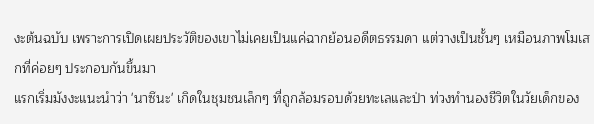งะต้นฉบับ เพราะการเปิดเผยประวัติของเขาไม่เคยเป็นแค่ฉากย้อนอดีตธรรมดา แต่วางเป็นชั้นๆ เหมือนภาพโมเสกที่ค่อยๆ ประกอบกันขึ้นมา
แรกเริ่มมังงะแนะนำว่า 'นาซึนะ' เกิดในชุมชนเล็กๆ ที่ถูกล้อมรอบด้วยทะเลและป่า ท่วงทำนองชีวิตในวัยเด็กของ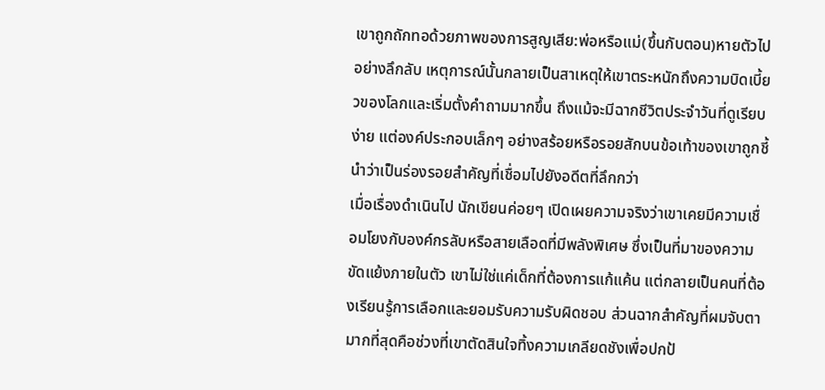เขาถูกถักทอด้วยภาพของการสูญเสีย:พ่อหรือแม่(ขึ้นกับตอน)หายตัวไปอย่างลึกลับ เหตุการณ์นั้นกลายเป็นสาเหตุให้เขาตระหนักถึงความบิดเบี้ยวของโลกและเริ่มตั้งคำถามมากขึ้น ถึงแม้จะมีฉากชีวิตประจำวันที่ดูเรียบง่าย แต่องค์ประกอบเล็กๆ อย่างสร้อยหรือรอยสักบนข้อเท้าของเขาถูกชี้นำว่าเป็นร่องรอยสำคัญที่เชื่อมไปยังอดีตที่ลึกกว่า
เมื่อเรื่องดำเนินไป นักเขียนค่อยๆ เปิดเผยความจริงว่าเขาเคยมีความเชื่อมโยงกับองค์กรลับหรือสายเลือดที่มีพลังพิเศษ ซึ่งเป็นที่มาของความขัดแย้งภายในตัว เขาไม่ใช่แค่เด็กที่ต้องการแก้แค้น แต่กลายเป็นคนที่ต้องเรียนรู้การเลือกและยอมรับความรับผิดชอบ ส่วนฉากสำคัญที่ผมจับตามากที่สุดคือช่วงที่เขาตัดสินใจทิ้งความเกลียดชังเพื่อปกป้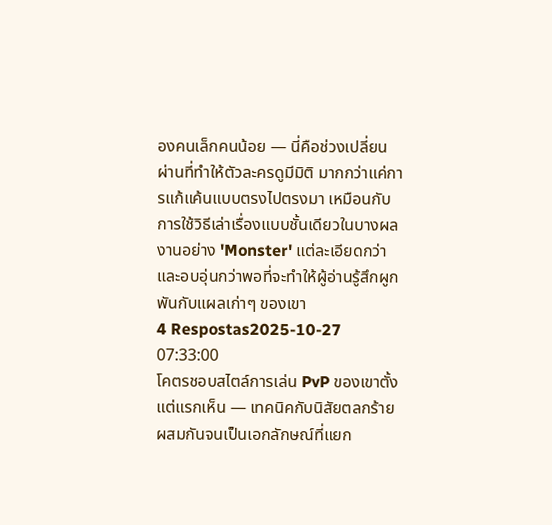องคนเล็กคนน้อย — นี่คือช่วงเปลี่ยนผ่านที่ทำให้ตัวละครดูมีมิติ มากกว่าแค่การแก้แค้นแบบตรงไปตรงมา เหมือนกับการใช้วิธีเล่าเรื่องแบบชั้นเดียวในบางผลงานอย่าง 'Monster' แต่ละเอียดกว่าและอบอุ่นกว่าพอที่จะทำให้ผู้อ่านรู้สึกผูกพันกับแผลเก่าๆ ของเขา
4 Respostas2025-10-27 07:33:00
โคตรชอบสไตล์การเล่น PvP ของเขาตั้งแต่แรกเห็น — เทคนิคกับนิสัยตลกร้ายผสมกันจนเป็นเอกลักษณ์ที่แยก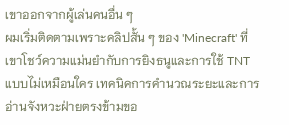เขาออกจากผู้เล่นคนอื่น ๆ
ผมเริ่มติดตามเพราะคลิปสั้น ๆ ของ 'Minecraft' ที่เขาโชว์ความแม่นยำกับการยิงธนูและการใช้ TNT แบบไม่เหมือนใคร เทคนิคการคำนวณระยะและการอ่านจังหวะฝ่ายตรงข้ามขอ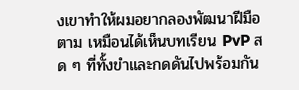งเขาทำให้ผมอยากลองพัฒนาฝีมือตาม เหมือนได้เห็นบทเรียน PvP สด ๆ ที่ทั้งขำและกดดันไปพร้อมกัน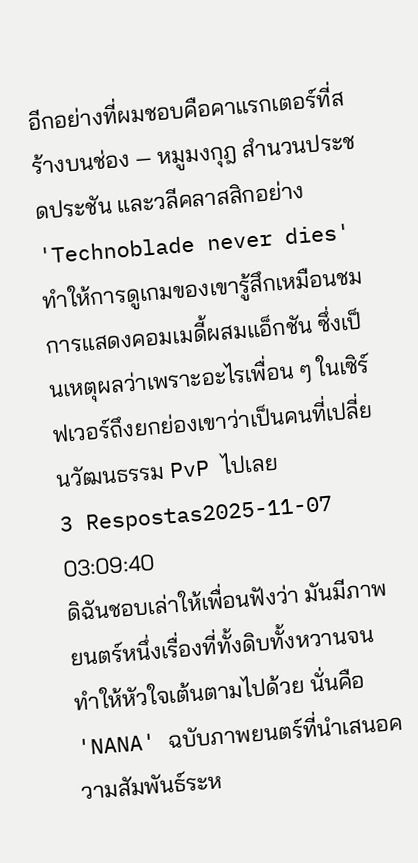อีกอย่างที่ผมชอบคือคาแรกเตอร์ที่สร้างบนช่อง — หมูมงกุฎ สำนวนประชดประชัน และวลีคลาสสิกอย่าง 'Technoblade never dies' ทำให้การดูเกมของเขารู้สึกเหมือนชมการแสดงคอมเมดี้ผสมแอ็กชัน ซึ่งเป็นเหตุผลว่าเพราะอะไรเพื่อน ๆ ในเซิร์ฟเวอร์ถึงยกย่องเขาว่าเป็นคนที่เปลี่ยนวัฒนธรรม PvP ไปเลย
3 Respostas2025-11-07 03:09:40
ดิฉันชอบเล่าให้เพื่อนฟังว่า มันมีภาพยนตร์หนึ่งเรื่องที่ทั้งดิบทั้งหวานจนทำให้หัวใจเต้นตามไปด้วย นั่นคือ 'NANA' ฉบับภาพยนตร์ที่นำเสนอความสัมพันธ์ระห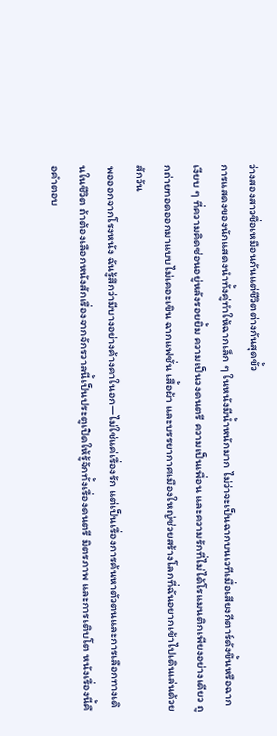ว่างสองสาวชื่อเหมือนกันแต่ชีวิตต่างกันสุดขั้ว
การแสดงของนักแสดงนำทั้งคู่ทำให้ฉากเล็ก ๆ ในหนังมีน้ำหนักมาก ไม่ว่าจะเป็นฉากบนเวทีเมื่อเสียงกีตาร์ดังขึ้นหรือฉากเงียบ ๆ ที่ความคิดซ่อนอยู่หลังรอยยิ้ม ความเป็นวงดนตรี ความเป็นเพื่อน และความรักที่ไม่ได้โรแมนติกเพียงอย่างเดียว ถูกถ่ายทอดออกมาแบบไม่เคอะเขิน ฉากแฟชั่น เสื้อผ้า และบรรยากาศเมืองใหญ่ช่วยสร้างโลกที่ฉันอยากเข้าไปเดินเล่นด้วยสักวัน
พอออกจากโรงหนัง ฉันรู้สึกว่ามีบางอย่างค้างคาในอก—ไม่ใช่แค่เรื่องรัก แต่เป็นเรื่องการค้นหาตัวตนและการเลือกทางเดินในชีวิต ถ้าต้องเลือกหนังสักเรื่องจากจักรวาลนี้เป็นประตูเปิดให้รู้จักทั้งเรื่องดนตรี มิตรภาพ และการเติบโต หนังเรื่องนี้คือคำตอบ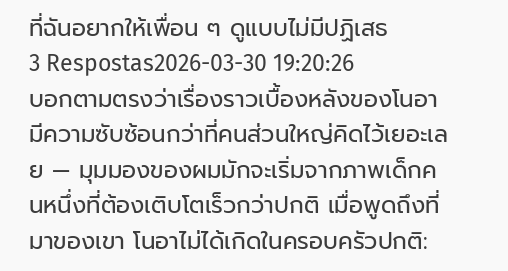ที่ฉันอยากให้เพื่อน ๆ ดูแบบไม่มีปฏิเสธ
3 Respostas2026-03-30 19:20:26
บอกตามตรงว่าเรื่องราวเบื้องหลังของโนอามีความซับซ้อนกว่าที่คนส่วนใหญ่คิดไว้เยอะเลย — มุมมองของผมมักจะเริ่มจากภาพเด็กคนหนึ่งที่ต้องเติบโตเร็วกว่าปกติ เมื่อพูดถึงที่มาของเขา โนอาไม่ได้เกิดในครอบครัวปกติ: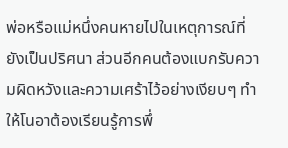พ่อหรือแม่หนึ่งคนหายไปในเหตุการณ์ที่ยังเป็นปริศนา ส่วนอีกคนต้องแบกรับความผิดหวังและความเศร้าไว้อย่างเงียบๆ ทำให้โนอาต้องเรียนรู้การพึ่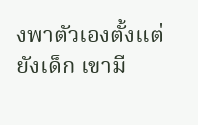งพาตัวเองตั้งแต่ยังเด็ก เขามี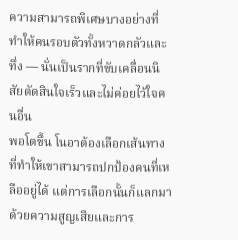ความสามารถพิเศษบางอย่างที่ทำให้คนรอบตัวทั้งหวาดกลัวและทึ่ง — นั่นเป็นรากที่ขับเคลื่อนนิสัยตัดสินใจเร็วและไม่ค่อยไว้ใจคนอื่น
พอโตขึ้น โนอาต้องเลือกเส้นทางที่ทำให้เขาสามารถปกป้องคนที่เหลืออยู่ได้ แต่การเลือกนั้นก็แลกมาด้วยความสูญเสียและการ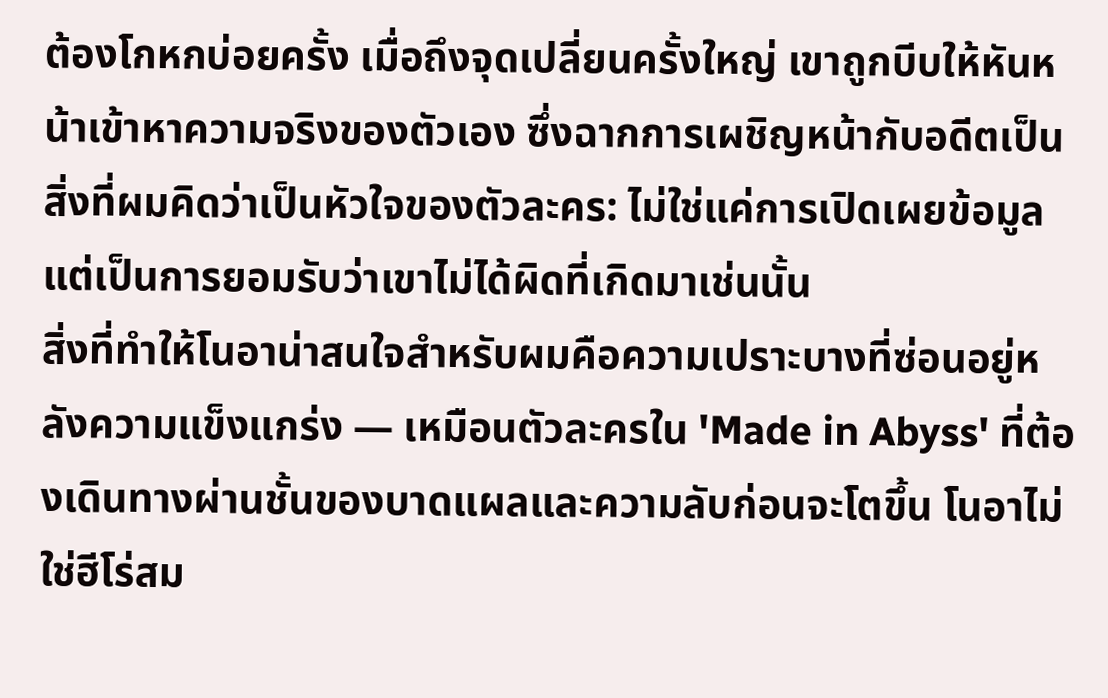ต้องโกหกบ่อยครั้ง เมื่อถึงจุดเปลี่ยนครั้งใหญ่ เขาถูกบีบให้หันหน้าเข้าหาความจริงของตัวเอง ซึ่งฉากการเผชิญหน้ากับอดีตเป็นสิ่งที่ผมคิดว่าเป็นหัวใจของตัวละคร: ไม่ใช่แค่การเปิดเผยข้อมูล แต่เป็นการยอมรับว่าเขาไม่ได้ผิดที่เกิดมาเช่นนั้น
สิ่งที่ทำให้โนอาน่าสนใจสำหรับผมคือความเปราะบางที่ซ่อนอยู่หลังความแข็งแกร่ง — เหมือนตัวละครใน 'Made in Abyss' ที่ต้องเดินทางผ่านชั้นของบาดแผลและความลับก่อนจะโตขึ้น โนอาไม่ใช่ฮีโร่สม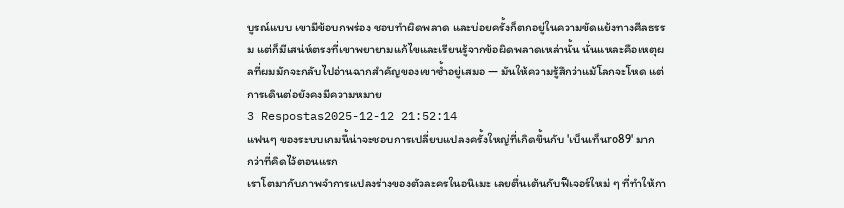บูรณ์แบบ เขามีข้อบกพร่อง ชอบทำผิดพลาด และบ่อยครั้งก็ตกอยู่ในความขัดแย้งทางศีลธรรม แต่ก็มีเสน่ห์ตรงที่เขาพยายามแก้ไขและเรียนรู้จากข้อผิดพลาดเหล่านั้น นั่นแหละคือเหตุผลที่ผมมักจะกลับไปอ่านฉากสำคัญของเขาซ้ำอยู่เสมอ — มันให้ความรู้สึกว่าแม้โลกจะโหด แต่การเดินต่อยังคงมีความหมาย
3 Respostas2025-12-12 21:52:14
แฟนๆ ของระบบเกมนี้น่าจะชอบการเปลี่ยบแปลงครั้งใหญ่ที่เกิดขึ้นกับ 'เบ็นเท็นro89' มากกว่าที่คิดไว้ตอนแรก
เราโตมากับภาพจำการแปลงร่างของตัวละครในอนิเมะ เลยตื่นเต้นกับฟีเจอร์ใหม่ ๆ ที่ทำให้กา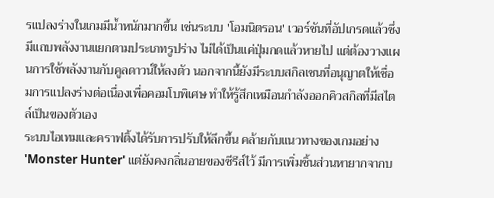รแปลงร่างในเกมมีน้ำหนักมากขึ้น เช่นระบบ 'โอมนิตรอน' เวอร์ชันที่อัปเกรดแล้วซึ่งมีแถบพลังงานแยกตามประเภทรูปร่าง ไม่ได้เป็นแค่ปุ่มกดแล้วหายไป แต่ต้องวางแผนการใช้พลังงานกับคูลดาวน์ให้ลงตัว นอกจากนี้ยังมีระบบสกิลเชนที่อนุญาตให้เชื่อมการแปลงร่างต่อเนื่องเพื่อคอมโบพิเศษ ทำให้รู้สึกเหมือนกำลังออกคิวสกิลที่มีสไตล์เป็นของตัวเอง
ระบบไอเทมและคราฟติ้งได้รับการปรับให้ลึกขึ้น คล้ายกับแนวทางของเกมอย่าง 'Monster Hunter' แต่ยังคงกลิ่นอายของซีรีส์ไว้ มีการเพิ่มชิ้นส่วนหายากจากบ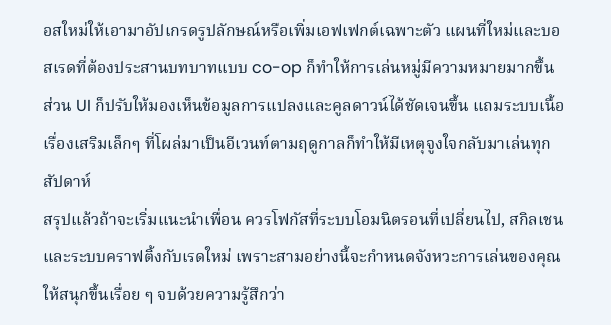อสใหม่ให้เอามาอัปเกรดรูปลักษณ์หรือเพิ่มเอฟเฟกต์เฉพาะตัว แผนที่ใหม่และบอสเรดที่ต้องประสานบทบาทแบบ co-op ก็ทำให้การเล่นหมู่มีความหมายมากขึ้น ส่วน UI ก็ปรับให้มองเห็นข้อมูลการแปลงและคูลดาวน์ได้ชัดเจนขึ้น แถมระบบเนื้อเรื่องเสริมเล็กๆ ที่โผล่มาเป็นอีเวนท์ตามฤดูกาลก็ทำให้มีเหตุจูงใจกลับมาเล่นทุกสัปดาห์
สรุปแล้วถ้าจะเริ่มแนะนำเพื่อน ควรโฟกัสที่ระบบโอมนิตรอนที่เปลี่ยนไป, สกิลเชน และระบบคราฟติ้งกับเรดใหม่ เพราะสามอย่างนี้จะกำหนดจังหวะการเล่นของคุณให้สนุกขึ้นเรื่อย ๆ จบด้วยความรู้สึกว่า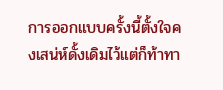การออกแบบครั้งนี้ตั้งใจคงเสน่ห์ดั้งเดิมไว้แต่ก็ท้าทา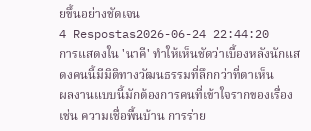ยขึ้นอย่างชัดเจน
4 Respostas2026-06-24 22:44:20
การแสดงใน 'นาคี' ทำให้เห็นชัดว่าเบื้องหลังนักแสดงคนนี้มีมิติทางวัฒนธรรมที่ลึกกว่าที่ตาเห็น
ผลงานแบบนี้มักต้องการคนที่เข้าใจรากของเรื่อง เช่น ความเชื่อพื้นบ้าน การร่าย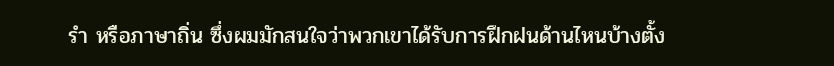รำ หรือภาษาถิ่น ซึ่งผมมักสนใจว่าพวกเขาได้รับการฝึกฝนด้านไหนบ้างตั้ง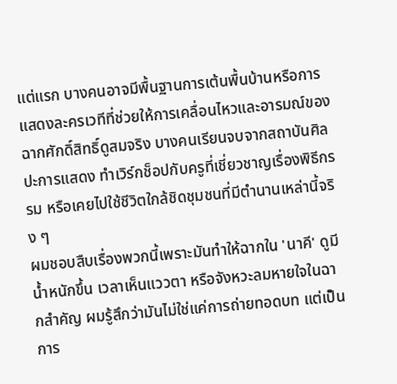แต่แรก บางคนอาจมีพื้นฐานการเต้นพื้นบ้านหรือการแสดงละครเวทีที่ช่วยให้การเคลื่อนไหวและอารมณ์ของฉากศักดิ์สิทธิ์ดูสมจริง บางคนเรียนจบจากสถาบันศิลปะการแสดง ทำเวิร์กช็อปกับครูที่เชี่ยวชาญเรื่องพิธีกรรม หรือเคยไปใช้ชีวิตใกล้ชิดชุมชนที่มีตำนานเหล่านี้จริง ๆ
ผมชอบสืบเรื่องพวกนี้เพราะมันทำให้ฉากใน 'นาคี' ดูมีน้ำหนักขึ้น เวลาเห็นแววตา หรือจังหวะลมหายใจในฉากสำคัญ ผมรู้สึกว่ามันไม่ใช่แค่การถ่ายทอดบท แต่เป็นการ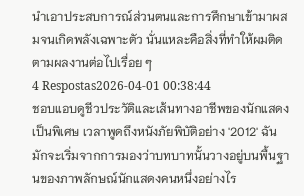นำเอาประสบการณ์ส่วนตนและการศึกษาเข้ามาผสมจนเกิดพลังเฉพาะตัว นั่นแหละคือสิ่งที่ทำให้ผมติดตามผลงานต่อไปเรื่อย ๆ
4 Respostas2026-04-01 00:38:44
ชอบแอบดูชีวประวัติและเส้นทางอาชีพของนักแสดงเป็นพิเศษ เวลาพูดถึงหนังภัยพิบัติอย่าง '2012' ฉันมักจะเริ่มจากการมองว่าบทบาทนั้นวางอยู่บนพื้นฐานของภาพลักษณ์นักแสดงคนหนึ่งอย่างไร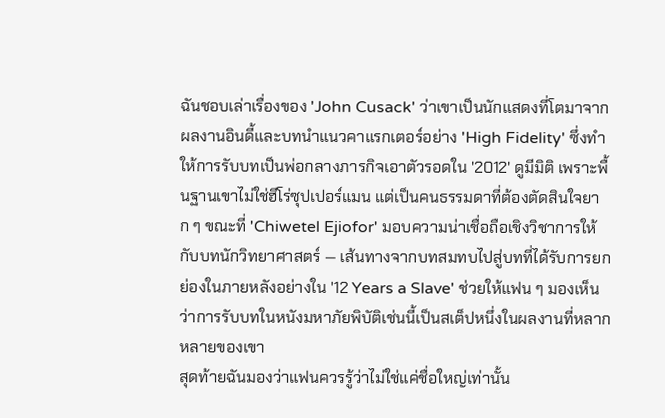ฉันชอบเล่าเรื่องของ 'John Cusack' ว่าเขาเป็นนักแสดงที่โตมาจากผลงานอินดี้และบทนำแนวคาแรกเตอร์อย่าง 'High Fidelity' ซึ่งทำให้การรับบทเป็นพ่อกลางภารกิจเอาตัวรอดใน '2012' ดูมีมิติ เพราะพื้นฐานเขาไม่ใช่ฮีโร่ซุปเปอร์แมน แต่เป็นคนธรรมดาที่ต้องตัดสินใจยาก ๆ ขณะที่ 'Chiwetel Ejiofor' มอบความน่าเชื่อถือเชิงวิชาการให้กับบทนักวิทยาศาสตร์ — เส้นทางจากบทสมทบไปสู่บทที่ได้รับการยกย่องในภายหลังอย่างใน '12 Years a Slave' ช่วยให้แฟน ๆ มองเห็นว่าการรับบทในหนังมหาภัยพิบัติเช่นนี้เป็นสเต็ปหนึ่งในผลงานที่หลากหลายของเขา
สุดท้ายฉันมองว่าแฟนควรรู้ว่าไม่ใช่แค่ชื่อใหญ่เท่านั้น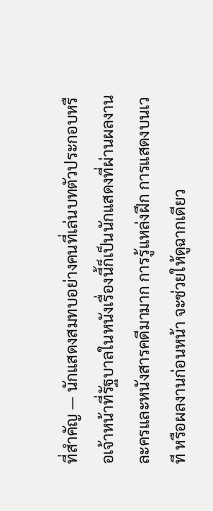ที่สำคัญ — นักแสดงสมทบอย่างคนที่เล่นบทตัวประกอบหรือเจ้าหน้าที่รัฐบาลในหนังเรื่องนี้ก็เป็นนักแสดงที่ผ่านผลงานละครและหนังสารคดีมามาก การรู้แหล่งฝึก การแสดงบนเวที หรือผลงานก่อนหน้า จะช่วยให้ดูฉากเดียว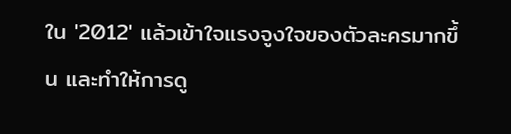ใน '2012' แล้วเข้าใจแรงจูงใจของตัวละครมากขึ้น และทำให้การดู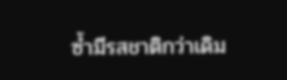ซ้ำมีรสชาติกว่าเดิม